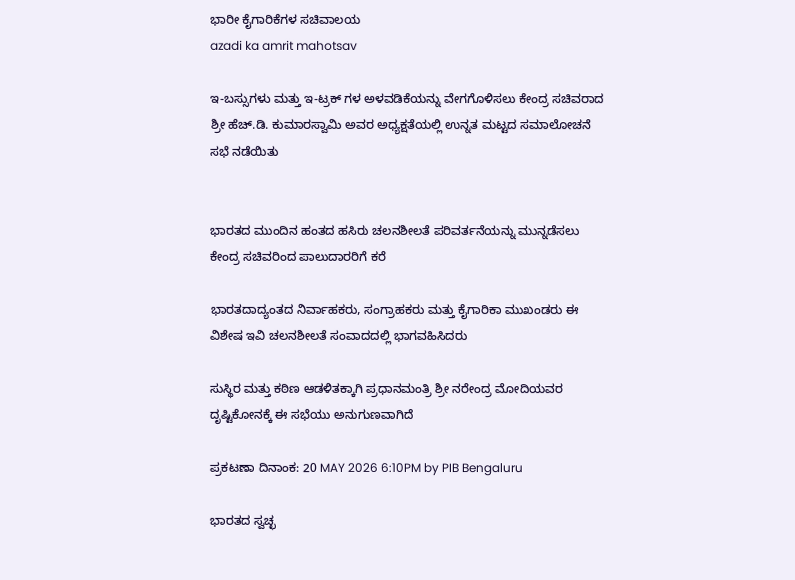ಭಾರೀ ಕೈಗಾರಿಕೆಗಳ ಸಚಿವಾಲಯ
azadi ka amrit mahotsav

ಇ-ಬಸ್ಸುಗಳು ಮತ್ತು ಇ-ಟ್ರಕ್‌ ಗಳ ಅಳವಡಿಕೆಯನ್ನು ವೇಗಗೊಳಿಸಲು ಕೇಂದ್ರ ಸಚಿವರಾದ ಶ್ರೀ ಹೆಚ್.ಡಿ. ಕುಮಾರಸ್ವಾಮಿ ಅವರ ಅಧ್ಯಕ್ಷತೆಯಲ್ಲಿ ಉನ್ನತ ಮಟ್ಟದ ಸಮಾಲೋಚನೆ ಸಭೆ ನಡೆಯಿತು


ಭಾರತದ ಮುಂದಿನ ಹಂತದ ಹಸಿರು ಚಲನಶೀಲತೆ ಪರಿವರ್ತನೆಯನ್ನು ಮುನ್ನಡೆಸಲು ಕೇಂದ್ರ ಸಚಿವರಿಂದ ಪಾಲುದಾರರಿಗೆ ಕರೆ

ಭಾರತದಾದ್ಯಂತದ ನಿರ್ವಾಹಕರು, ಸಂಗ್ರಾಹಕರು ಮತ್ತು ಕೈಗಾರಿಕಾ ಮುಖಂಡರು ಈ ವಿಶೇಷ ಇವಿ ಚಲನಶೀಲತೆ ಸಂವಾದದಲ್ಲಿ ಭಾಗವಹಿಸಿದರು

ಸುಸ್ಥಿರ ಮತ್ತು ಕಠಿಣ ಆಡಳಿತಕ್ಕಾಗಿ ಪ್ರಧಾನಮಂತ್ರಿ ಶ್ರೀ ನರೇಂದ್ರ ಮೋದಿಯವರ ದೃಷ್ಟಿಕೋನಕ್ಕೆ ಈ ಸಭೆಯು ಅನುಗುಣವಾಗಿದೆ

ಪ್ರಕಟಣಾ ದಿನಾಂಕ: 20 MAY 2026 6:10PM by PIB Bengaluru

ಭಾರತದ ಸ್ವಚ್ಛ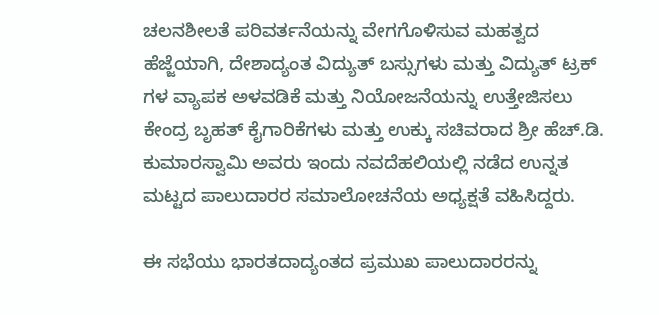ಚಲನಶೀಲತೆ ಪರಿವರ್ತನೆಯನ್ನು ವೇಗಗೊಳಿಸುವ ಮಹತ್ವದ ಹೆಜ್ಜೆಯಾಗಿ, ದೇಶಾದ್ಯಂತ ವಿದ್ಯುತ್ ಬಸ್ಸುಗಳು ಮತ್ತು ವಿದ್ಯುತ್ ಟ್ರಕ್‌ ಗಳ ವ್ಯಾಪಕ ಅಳವಡಿಕೆ ಮತ್ತು ನಿಯೋಜನೆಯನ್ನು ಉತ್ತೇಜಿಸಲು ಕೇಂದ್ರ ಬೃಹತ್ ಕೈಗಾರಿಕೆಗಳು ಮತ್ತು ಉಕ್ಕು ಸಚಿವರಾದ ಶ್ರೀ ಹೆಚ್.ಡಿ. ಕುಮಾರಸ್ವಾಮಿ ಅವರು ಇಂದು ನವದೆಹಲಿಯಲ್ಲಿ ನಡೆದ ಉನ್ನತ ಮಟ್ಟದ ಪಾಲುದಾರರ ಸಮಾಲೋಚನೆಯ ಅಧ್ಯಕ್ಷತೆ ವಹಿಸಿದ್ದರು.

ಈ ಸಭೆಯು ಭಾರತದಾದ್ಯಂತದ ಪ್ರಮುಖ ಪಾಲುದಾರರನ್ನು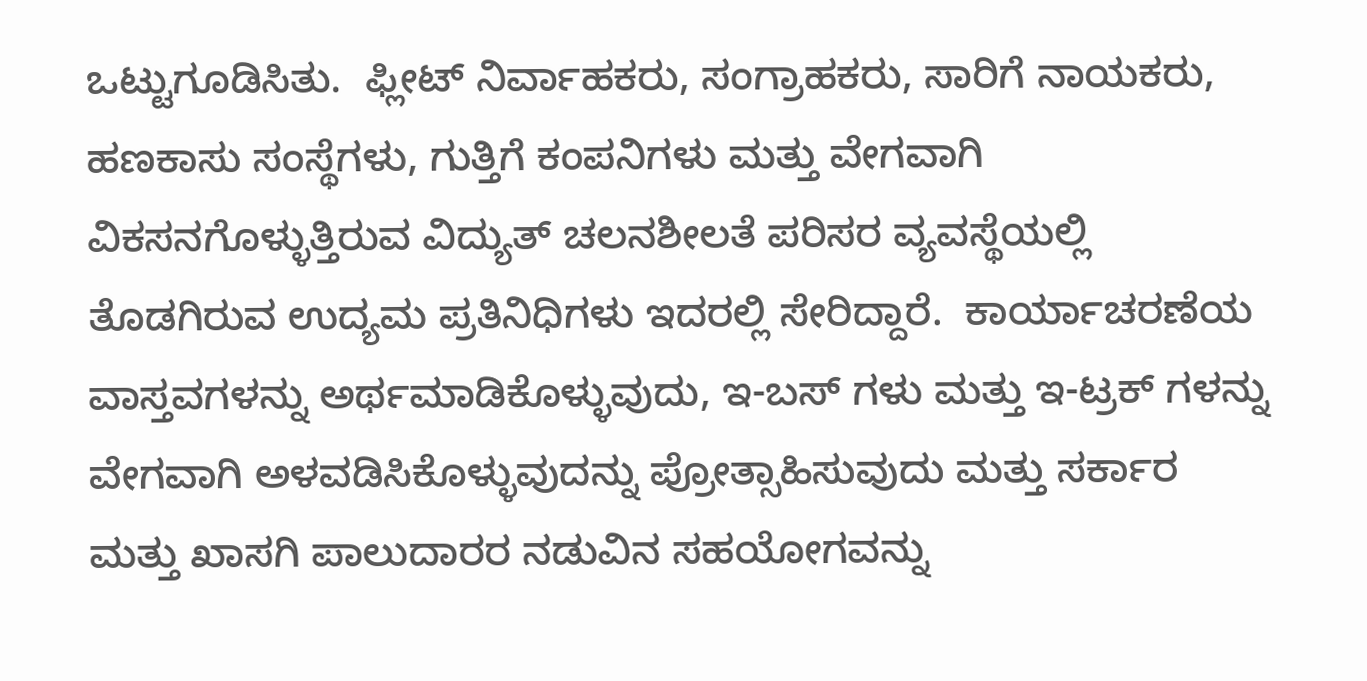ಒಟ್ಟುಗೂಡಿಸಿತು.  ಫ್ಲೀಟ್ ನಿರ್ವಾಹಕರು, ಸಂಗ್ರಾಹಕರು, ಸಾರಿಗೆ ನಾಯಕರು, ಹಣಕಾಸು ಸಂಸ್ಥೆಗಳು, ಗುತ್ತಿಗೆ ಕಂಪನಿಗಳು ಮತ್ತು ವೇಗವಾಗಿ ವಿಕಸನಗೊಳ್ಳುತ್ತಿರುವ ವಿದ್ಯುತ್ ಚಲನಶೀಲತೆ ಪರಿಸರ ವ್ಯವಸ್ಥೆಯಲ್ಲಿ ತೊಡಗಿರುವ ಉದ್ಯಮ ಪ್ರತಿನಿಧಿಗಳು ಇದರಲ್ಲಿ ಸೇರಿದ್ದಾರೆ.  ಕಾರ್ಯಾಚರಣೆಯ ವಾಸ್ತವಗಳನ್ನು ಅರ್ಥಮಾಡಿಕೊಳ್ಳುವುದು, ಇ-ಬಸ್‌ ಗಳು ಮತ್ತು ಇ-ಟ್ರಕ್‌ ಗಳನ್ನು ವೇಗವಾಗಿ ಅಳವಡಿಸಿಕೊಳ್ಳುವುದನ್ನು ಪ್ರೋತ್ಸಾಹಿಸುವುದು ಮತ್ತು ಸರ್ಕಾರ ಮತ್ತು ಖಾಸಗಿ ಪಾಲುದಾರರ ನಡುವಿನ ಸಹಯೋಗವನ್ನು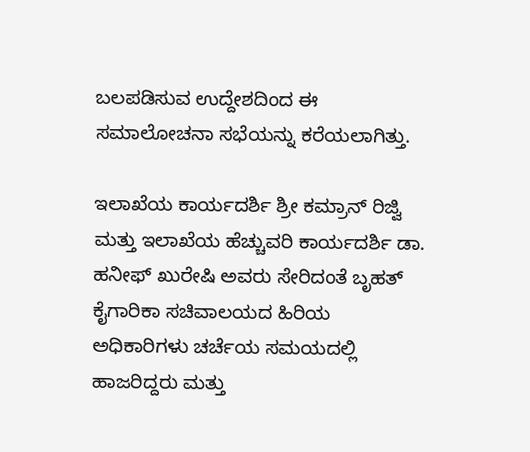ಬಲಪಡಿಸುವ ಉದ್ದೇಶದಿಂದ ಈ ಸಮಾಲೋಚನಾ ಸಭೆಯನ್ನು ಕರೆಯಲಾಗಿತ್ತು.

ಇಲಾಖೆಯ ಕಾರ್ಯದರ್ಶಿ ಶ್ರೀ ಕಮ್ರಾನ್ ರಿಜ್ವಿ ಮತ್ತು ಇಲಾಖೆಯ ಹೆಚ್ಚುವರಿ ಕಾರ್ಯದರ್ಶಿ ಡಾ. ಹನೀಫ್ ಖುರೇಷಿ ಅವರು ಸೇರಿದಂತೆ ಬೃಹತ್ ಕೈಗಾರಿಕಾ ಸಚಿವಾಲಯದ ಹಿರಿಯ ಅಧಿಕಾರಿಗಳು ಚರ್ಚೆಯ ಸಮಯದಲ್ಲಿ ಹಾಜರಿದ್ದರು ಮತ್ತು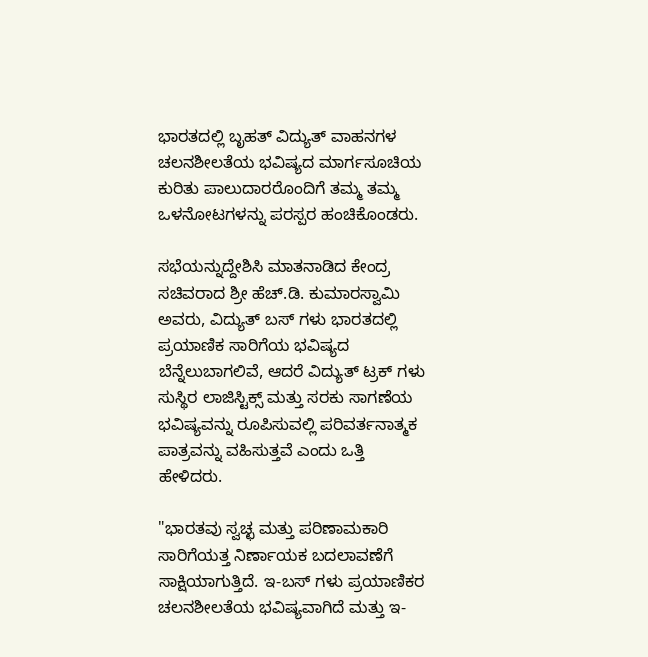ಭಾರತದಲ್ಲಿ ಬೃಹತ್ ವಿದ್ಯುತ್ ವಾಹನಗಳ ಚಲನಶೀಲತೆಯ ಭವಿಷ್ಯದ ಮಾರ್ಗಸೂಚಿಯ ಕುರಿತು ಪಾಲುದಾರರೊಂದಿಗೆ ತಮ್ಮ ತಮ್ಮ ಒಳನೋಟಗಳನ್ನು ಪರಸ್ಪರ ಹಂಚಿಕೊಂಡರು.

ಸಭೆಯನ್ನುದ್ದೇಶಿಸಿ ಮಾತನಾಡಿದ ಕೇಂದ್ರ ಸಚಿವರಾದ ಶ್ರೀ ಹೆಚ್.ಡಿ. ಕುಮಾರಸ್ವಾಮಿ ಅವರು, ವಿದ್ಯುತ್ ಬಸ್‌ ಗಳು ಭಾರತದಲ್ಲಿ ಪ್ರಯಾಣಿಕ ಸಾರಿಗೆಯ ಭವಿಷ್ಯದ ಬೆನ್ನೆಲುಬಾಗಲಿವೆ, ಆದರೆ ವಿದ್ಯುತ್ ಟ್ರಕ್‌ ಗಳು ಸುಸ್ಥಿರ ಲಾಜಿಸ್ಟಿಕ್ಸ್ ಮತ್ತು ಸರಕು ಸಾಗಣೆಯ ಭವಿಷ್ಯವನ್ನು ರೂಪಿಸುವಲ್ಲಿ ಪರಿವರ್ತನಾತ್ಮಕ ಪಾತ್ರವನ್ನು ವಹಿಸುತ್ತವೆ ಎಂದು ಒತ್ತಿ ಹೇಳಿದರು.

"ಭಾರತವು ಸ್ವಚ್ಛ ಮತ್ತು ಪರಿಣಾಮಕಾರಿ ಸಾರಿಗೆಯತ್ತ ನಿರ್ಣಾಯಕ ಬದಲಾವಣೆಗೆ ಸಾಕ್ಷಿಯಾಗುತ್ತಿದೆ. ಇ-ಬಸ್‌ ಗಳು ಪ್ರಯಾಣಿಕರ ಚಲನಶೀಲತೆಯ ಭವಿಷ್ಯವಾಗಿದೆ ಮತ್ತು ಇ-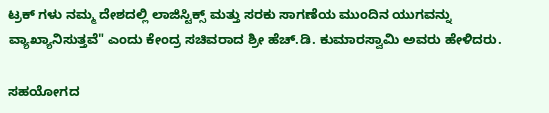ಟ್ರಕ್‌ ಗಳು ನಮ್ಮ ದೇಶದಲ್ಲಿ ಲಾಜಿಸ್ಟಿಕ್ಸ್ ಮತ್ತು ಸರಕು ಸಾಗಣೆಯ ಮುಂದಿನ ಯುಗವನ್ನು ವ್ಯಾಖ್ಯಾನಿಸುತ್ತವೆ" ಎಂದು ಕೇಂದ್ರ ಸಚಿವರಾದ ಶ್ರೀ ಹೆಚ್.ಡಿ. ಕುಮಾರಸ್ವಾಮಿ ಅವರು ಹೇಳಿದರು.

ಸಹಯೋಗದ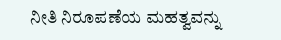ನೀತಿ ನಿರೂಪಣೆಯ ಮಹತ್ವವನ್ನು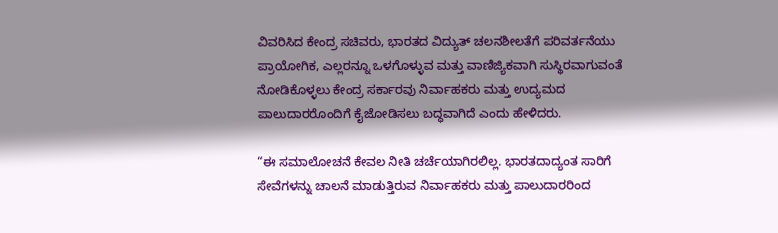ವಿವರಿಸಿದ ಕೇಂದ್ರ ಸಚಿವರು, ಭಾರತದ ವಿದ್ಯುತ್ ಚಲನಶೀಲತೆಗೆ ಪರಿವರ್ತನೆಯು ಪ್ರಾಯೋಗಿಕ, ಎಲ್ಲರನ್ನೂ ಒಳಗೊಳ್ಳುವ ಮತ್ತು ವಾಣಿಜ್ಯಿಕವಾಗಿ ಸುಸ್ಥಿರವಾಗುವಂತೆ ನೋಡಿಕೊಳ್ಳಲು ಕೇಂದ್ರ ಸರ್ಕಾರವು ನಿರ್ವಾಹಕರು ಮತ್ತು ಉದ್ಯಮದ ಪಾಲುದಾರರೊಂದಿಗೆ ಕೈಜೋಡಿಸಲು ಬದ್ಧವಾಗಿದೆ ಎಂದು ಹೇಳಿದರು.

“ಈ ಸಮಾಲೋಚನೆ ಕೇವಲ ನೀತಿ ಚರ್ಚೆಯಾಗಿರಲಿಲ್ಲ. ಭಾರತದಾದ್ಯಂತ ಸಾರಿಗೆ ಸೇವೆಗಳನ್ನು ಚಾಲನೆ ಮಾಡುತ್ತಿರುವ ನಿರ್ವಾಹಕರು ಮತ್ತು ಪಾಲುದಾರರಿಂದ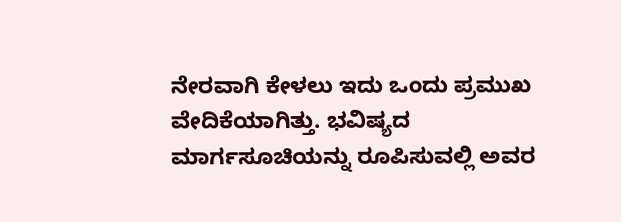ನೇರವಾಗಿ ಕೇಳಲು ಇದು ಒಂದು ಪ್ರಮುಖ ವೇದಿಕೆಯಾಗಿತ್ತು. ಭವಿಷ್ಯದ ಮಾರ್ಗಸೂಚಿಯನ್ನು ರೂಪಿಸುವಲ್ಲಿ ಅವರ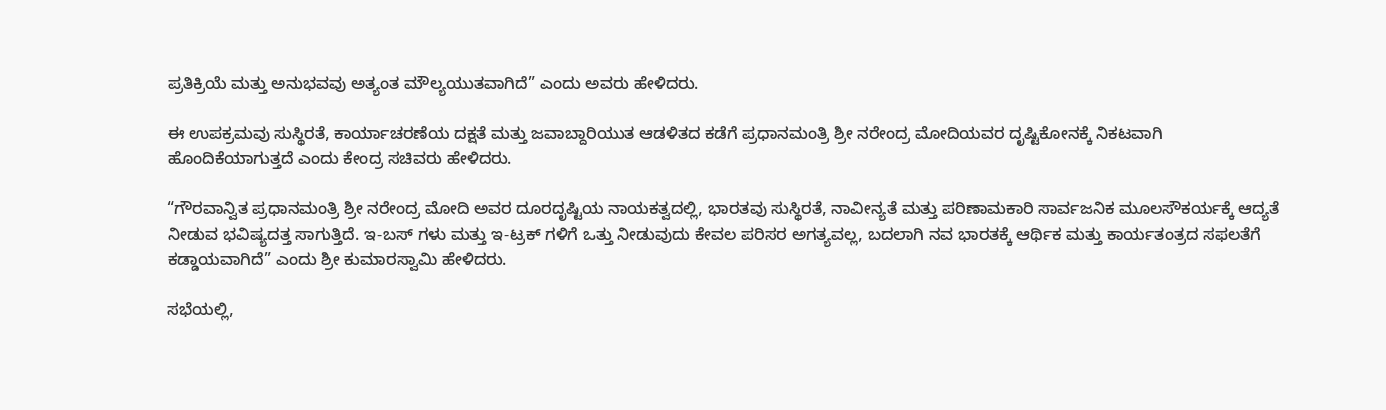ಪ್ರತಿಕ್ರಿಯೆ ಮತ್ತು ಅನುಭವವು ಅತ್ಯಂತ ಮೌಲ್ಯಯುತವಾಗಿದೆ” ಎಂದು ಅವರು ಹೇಳಿದರು.

ಈ ಉಪಕ್ರಮವು ಸುಸ್ಥಿರತೆ, ಕಾರ್ಯಾಚರಣೆಯ ದಕ್ಷತೆ ಮತ್ತು ಜವಾಬ್ದಾರಿಯುತ ಆಡಳಿತದ ಕಡೆಗೆ ಪ್ರಧಾನಮಂತ್ರಿ ಶ್ರೀ ನರೇಂದ್ರ ಮೋದಿಯವರ ದೃಷ್ಟಿಕೋನಕ್ಕೆ ನಿಕಟವಾಗಿ ಹೊಂದಿಕೆಯಾಗುತ್ತದೆ ಎಂದು ಕೇಂದ್ರ ಸಚಿವರು ಹೇಳಿದರು.

“ಗೌರವಾನ್ವಿತ ಪ್ರಧಾನಮಂತ್ರಿ ಶ್ರೀ ನರೇಂದ್ರ ಮೋದಿ ಅವರ ದೂರದೃಷ್ಟಿಯ ನಾಯಕತ್ವದಲ್ಲಿ, ಭಾರತವು ಸುಸ್ಥಿರತೆ, ನಾವೀನ್ಯತೆ ಮತ್ತು ಪರಿಣಾಮಕಾರಿ ಸಾರ್ವಜನಿಕ ಮೂಲಸೌಕರ್ಯಕ್ಕೆ ಆದ್ಯತೆ ನೀಡುವ ಭವಿಷ್ಯದತ್ತ ಸಾಗುತ್ತಿದೆ. ಇ-ಬಸ್‌ ಗಳು ಮತ್ತು ಇ-ಟ್ರಕ್‌ ಗಳಿಗೆ ಒತ್ತು ನೀಡುವುದು ಕೇವಲ ಪರಿಸರ ಅಗತ್ಯವಲ್ಲ, ಬದಲಾಗಿ ನವ ಭಾರತಕ್ಕೆ ಆರ್ಥಿಕ ಮತ್ತು ಕಾರ್ಯತಂತ್ರದ ಸಫಲತೆಗೆ ಕಡ್ಡಾಯವಾಗಿದೆ” ಎಂದು ಶ್ರೀ ಕುಮಾರಸ್ವಾಮಿ ಹೇಳಿದರು.

ಸಭೆಯಲ್ಲಿ,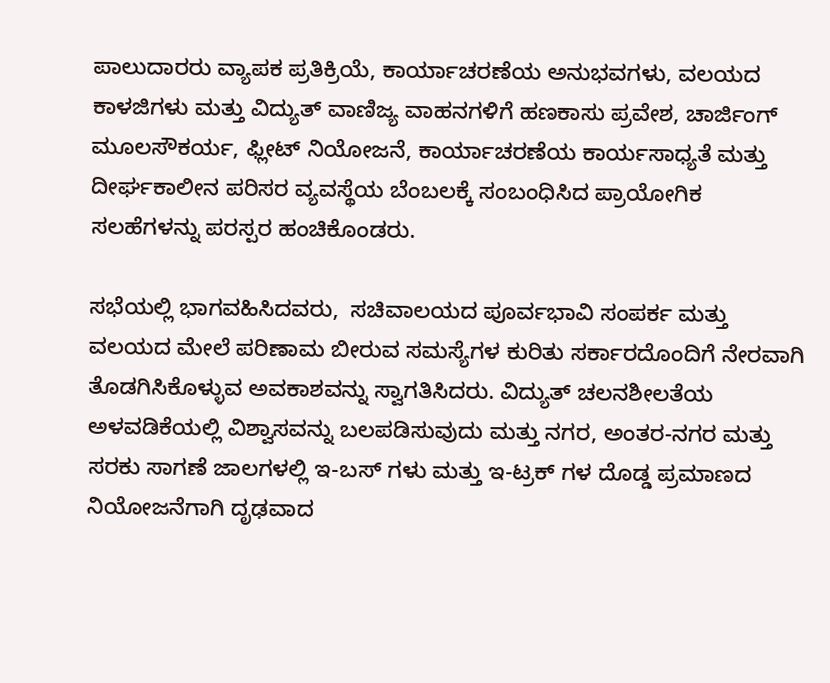ಪಾಲುದಾರರು ವ್ಯಾಪಕ ಪ್ರತಿಕ್ರಿಯೆ, ಕಾರ್ಯಾಚರಣೆಯ ಅನುಭವಗಳು, ವಲಯದ ಕಾಳಜಿಗಳು ಮತ್ತು ವಿದ್ಯುತ್ ವಾಣಿಜ್ಯ ವಾಹನಗಳಿಗೆ ಹಣಕಾಸು ಪ್ರವೇಶ, ಚಾರ್ಜಿಂಗ್ ಮೂಲಸೌಕರ್ಯ, ಫ್ಲೀಟ್ ನಿಯೋಜನೆ, ಕಾರ್ಯಾಚರಣೆಯ ಕಾರ್ಯಸಾಧ್ಯತೆ ಮತ್ತು ದೀರ್ಘಕಾಲೀನ ಪರಿಸರ ವ್ಯವಸ್ಥೆಯ ಬೆಂಬಲಕ್ಕೆ ಸಂಬಂಧಿಸಿದ ಪ್ರಾಯೋಗಿಕ ಸಲಹೆಗಳನ್ನು ಪರಸ್ಪರ ಹಂಚಿಕೊಂಡರು.

ಸಭೆಯಲ್ಲಿ ಭಾಗವಹಿಸಿದವರು,  ಸಚಿವಾಲಯದ ಪೂರ್ವಭಾವಿ ಸಂಪರ್ಕ ಮತ್ತು ವಲಯದ ಮೇಲೆ ಪರಿಣಾಮ ಬೀರುವ ಸಮಸ್ಯೆಗಳ ಕುರಿತು ಸರ್ಕಾರದೊಂದಿಗೆ ನೇರವಾಗಿ ತೊಡಗಿಸಿಕೊಳ್ಳುವ ಅವಕಾಶವನ್ನು ಸ್ವಾಗತಿಸಿದರು. ವಿದ್ಯುತ್ ಚಲನಶೀಲತೆಯ ಅಳವಡಿಕೆಯಲ್ಲಿ ವಿಶ್ವಾಸವನ್ನು ಬಲಪಡಿಸುವುದು ಮತ್ತು ನಗರ, ಅಂತರ-ನಗರ ಮತ್ತು ಸರಕು ಸಾಗಣೆ ಜಾಲಗಳಲ್ಲಿ ಇ-ಬಸ್‌ ಗಳು ಮತ್ತು ಇ-ಟ್ರಕ್‌ ಗಳ ದೊಡ್ಡ ಪ್ರಮಾಣದ ನಿಯೋಜನೆಗಾಗಿ ದೃಢವಾದ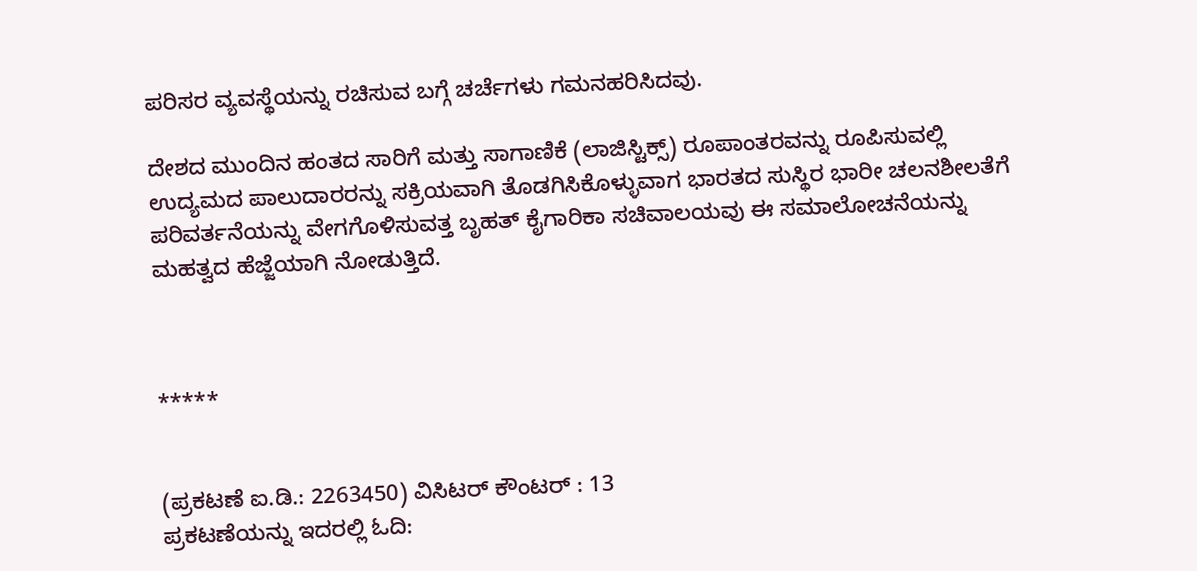ಪರಿಸರ ವ್ಯವಸ್ಥೆಯನ್ನು ರಚಿಸುವ ಬಗ್ಗೆ ಚರ್ಚೆಗಳು ಗಮನಹರಿಸಿದವು.

ದೇಶದ ಮುಂದಿನ ಹಂತದ ಸಾರಿಗೆ ಮತ್ತು ಸಾಗಾಣಿಕೆ (ಲಾಜಿಸ್ಟಿಕ್ಸ್) ರೂಪಾಂತರವನ್ನು ರೂಪಿಸುವಲ್ಲಿ ಉದ್ಯಮದ ಪಾಲುದಾರರನ್ನು ಸಕ್ರಿಯವಾಗಿ ತೊಡಗಿಸಿಕೊಳ್ಳುವಾಗ ಭಾರತದ ಸುಸ್ಥಿರ ಭಾರೀ ಚಲನಶೀಲತೆಗೆ ಪರಿವರ್ತನೆಯನ್ನು ವೇಗಗೊಳಿಸುವತ್ತ ಬೃಹತ್ ಕೈಗಾರಿಕಾ ಸಚಿವಾಲಯವು ಈ ಸಮಾಲೋಚನೆಯನ್ನು ಮಹತ್ವದ ಹೆಜ್ಜೆಯಾಗಿ ನೋಡುತ್ತಿದೆ.



*****


(ಪ್ರಕಟಣೆ ಐ.ಡಿ.: 2263450) ವಿಸಿಟರ್ ಕೌಂಟರ್ : 13
ಪ್ರಕಟಣೆಯನ್ನು ಇದರಲ್ಲಿ ಓದಿ: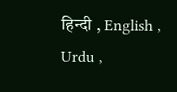हिन्दी , English , Urdu ,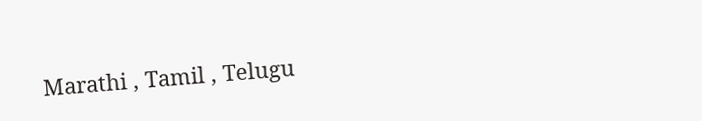Marathi , Tamil , Telugu